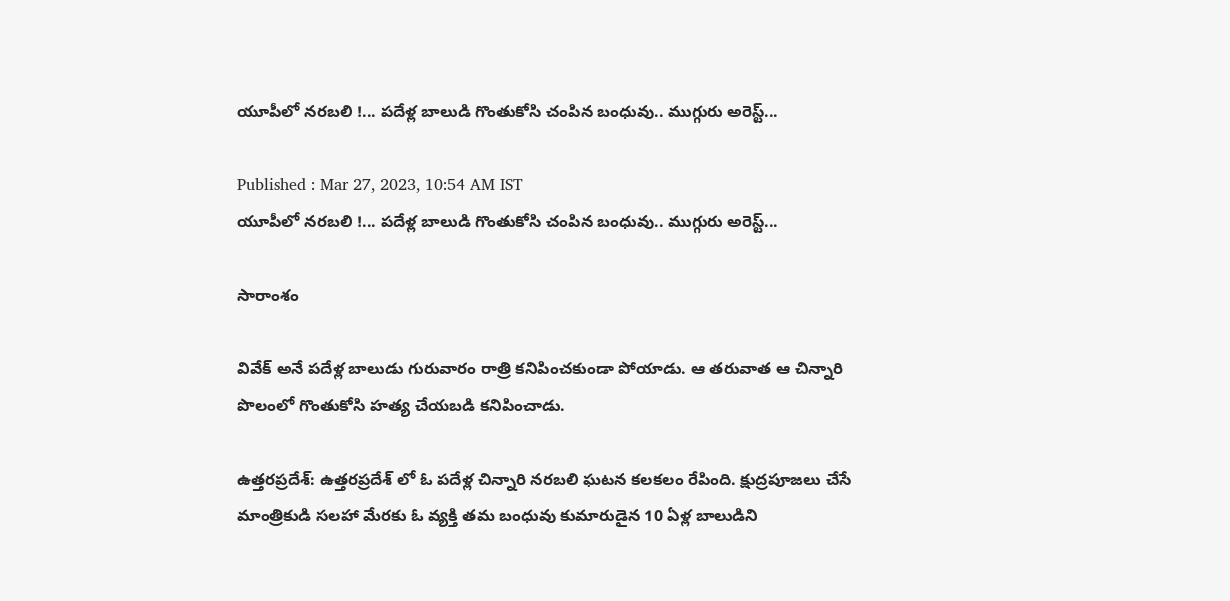యూపీలో నరబలి !... పదేళ్ల బాలుడి గొంతుకోసి చంపిన బంధువు.. ముగ్గురు అరెస్ట్...

Published : Mar 27, 2023, 10:54 AM IST
యూపీలో నరబలి !... పదేళ్ల బాలుడి గొంతుకోసి చంపిన బంధువు.. ముగ్గురు అరెస్ట్...

సారాంశం

వివేక్ అనే పదేళ్ల బాలుడు గురువారం రాత్రి కనిపించకుండా పోయాడు. ఆ తరువాత ఆ చిన్నారి పొలంలో గొంతుకోసి హత్య చేయబడి కనిపించాడు.

ఉత్తరప్రదేశ్: ఉత్తరప్రదేశ్ లో ఓ పదేళ్ల చిన్నారి నరబలి ఘటన కలకలం రేపింది. క్షుద్రపూజలు చేసే మాంత్రికుడి సలహా మేరకు ఓ వ్యక్తి తమ బంధువు కుమారుడైన 10 ఏళ్ల బాలుడిని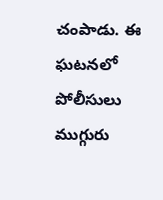చంపాడు. ఈ ఘటనలో పోలీసులు ముగ్గురు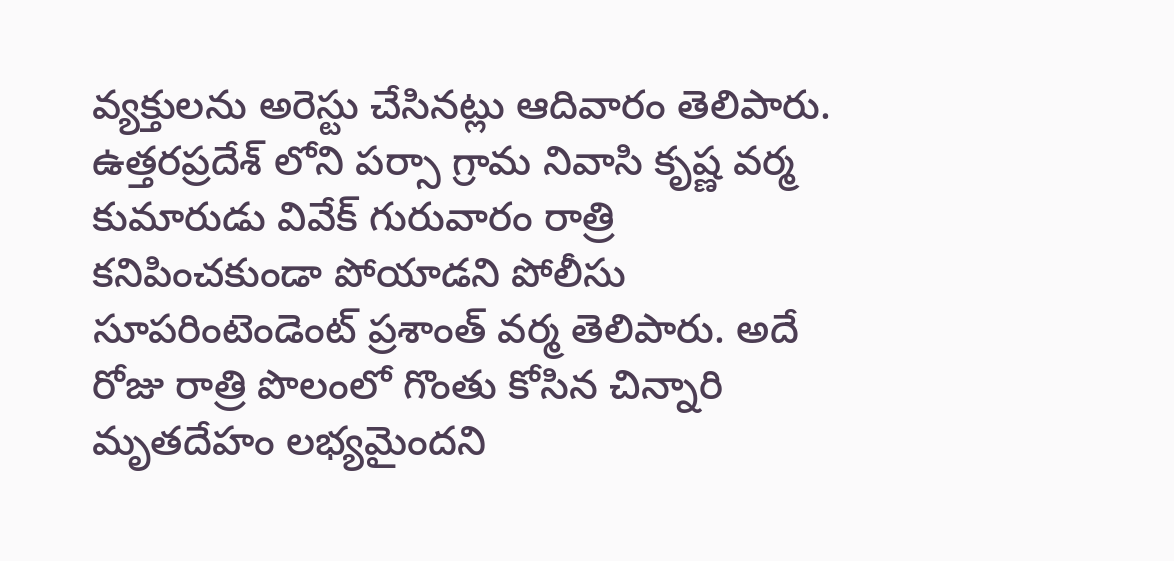వ్యక్తులను అరెస్టు చేసినట్లు ఆదివారం తెలిపారు. ఉత్తరప్రదేశ్ లోని పర్సా గ్రామ నివాసి కృష్ణ వర్మ కుమారుడు వివేక్ గురువారం రాత్రి కనిపించకుండా పోయాడని పోలీసు సూపరింటెండెంట్ ప్రశాంత్ వర్మ తెలిపారు. అదే రోజు రాత్రి పొలంలో గొంతు కోసిన చిన్నారి మృతదేహం లభ్యమైందని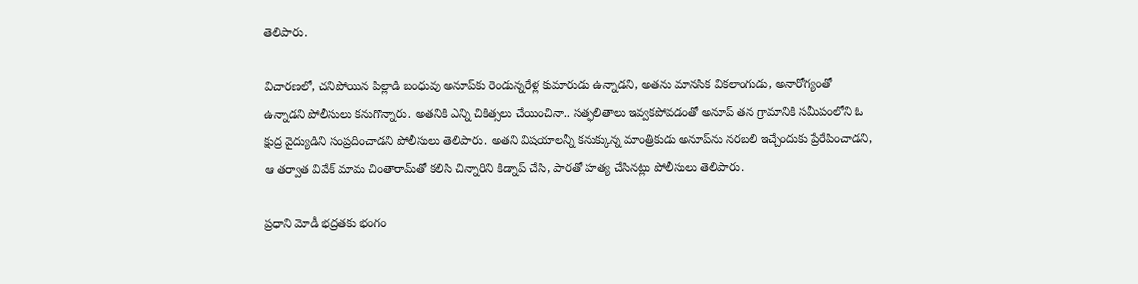తెలిపారు.

విచారణలో, చనిపోయిన పిల్లాడి బంధువు అనూప్‌కు రెండున్నరేళ్ల కుమారుడు ఉన్నాడని, అతను మానసిక వికలాంగుడు, అనారోగ్యంతో ఉన్నాడని పోలీసులు కనుగొన్నారు. అతనికి ఎన్ని చికిత్సలు చేయించినా.. సత్ఫలితాలు ఇవ్వకపోవడంతో అనూప్ తన గ్రామానికి సమీపంలోని ఓ క్షుద్ర వైద్యుడిని సంప్రదించాడని పోలీసులు తెలిపారు. అతని విషయాలన్నీ కనుక్కున్న మాంత్రికుడు అనూప్‌ను నరబలి ఇచ్చేందుకు ప్రేరేపించాడని, ఆ తర్వాత వివేక్ మామ చింతారామ్‌తో కలిసి చిన్నారిని కిడ్నాప్ చేసి, పారతో హత్య చేసినట్లు పోలీసులు తెలిపారు.

ప్రధాని మోడీ భద్రతకు భంగం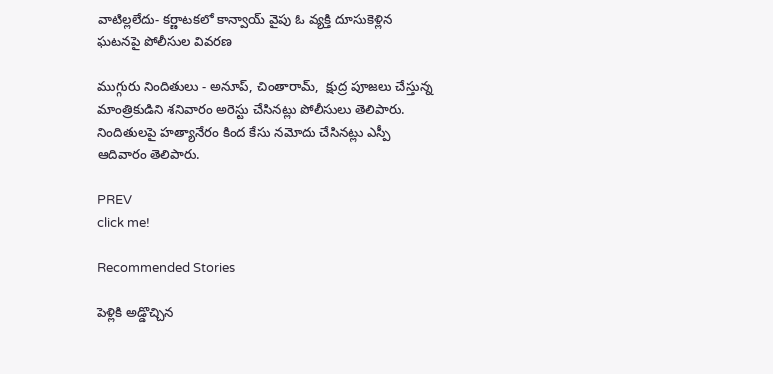వాటిల్లలేదు- కర్ణాటకలో కాన్వాయ్ వైపు ఓ వ్యక్తి దూసుకెళ్లిన ఘటనపై పోలీసుల వివరణ

ముగ్గురు నిందితులు - అనూప్, చింతారామ్,  క్షుద్ర పూజలు చేస్తున్న మాంత్రికుడిని శనివారం అరెస్టు చేసినట్లు పోలీసులు తెలిపారు. నిందితులపై హత్యానేరం కింద కేసు నమోదు చేసినట్లు ఎస్పీ ఆదివారం తెలిపారు.

PREV
click me!

Recommended Stories

పెళ్లికి అడ్డొచ్చిన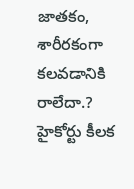జాత‌కం, శారీర‌కంగా క‌ల‌వ‌డానికి రాలేదా.? హైకోర్టు కీల‌క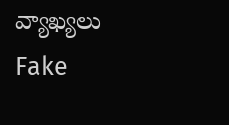వ్యాఖ్య‌లు
Fake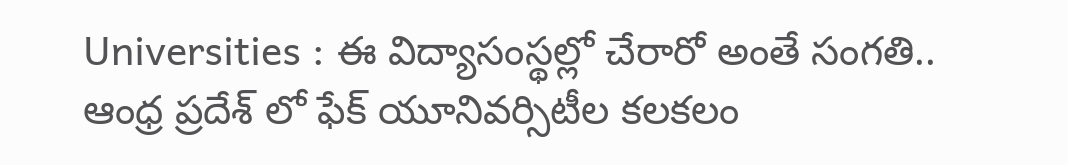Universities : ఈ విద్యాసంస్థల్లో చేరారో అంతే సంగతి.. ఆంధ్ర ప్రదేశ్ లో ఫేక్ యూనివర్సిటీల కలకలం